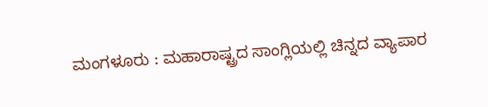ಮಂಗಳೂರು : ಮಹಾರಾಷ್ಟ್ರದ ಸಾಂಗ್ಲಿಯಲ್ಲಿ ಚಿನ್ನದ ವ್ಯಾಪಾರ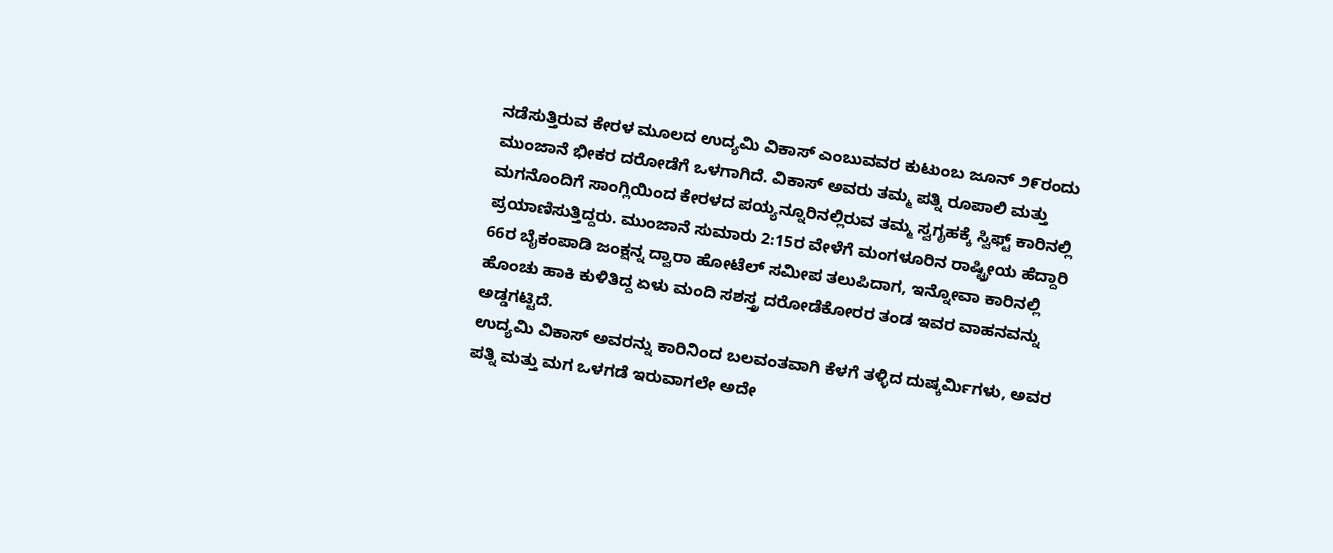ನಡೆಸುತ್ತಿರುವ ಕೇರಳ ಮೂಲದ ಉದ್ಯಮಿ ವಿಕಾಸ್ ಎಂಬುವವರ ಕುಟುಂಬ ಜೂನ್ ೨೯ರಂದು ಮುಂಜಾನೆ ಭೀಕರ ದರೋಡೆಗೆ ಒಳಗಾಗಿದೆ. ವಿಕಾಸ್ ಅವರು ತಮ್ಮ ಪತ್ನಿ ರೂಪಾಲಿ ಮತ್ತು ಮಗನೊಂದಿಗೆ ಸಾಂಗ್ಲಿಯಿಂದ ಕೇರಳದ ಪಯ್ಯನ್ನೂರಿನಲ್ಲಿರುವ ತಮ್ಮ ಸ್ವಗೃಹಕ್ಕೆ ಸ್ವಿಫ್ಟ್ ಕಾರಿನಲ್ಲಿ ಪ್ರಯಾಣಿಸುತ್ತಿದ್ದರು. ಮುಂಜಾನೆ ಸುಮಾರು 2:15ರ ವೇಳೆಗೆ ಮಂಗಳೂರಿನ ರಾಷ್ಟ್ರೀಯ ಹೆದ್ದಾರಿ 66ರ ಬೈಕಂಪಾಡಿ ಜಂಕ್ಷನ್ನ ದ್ವಾರಾ ಹೋಟೆಲ್ ಸಮೀಪ ತಲುಪಿದಾಗ, ಇನ್ನೋವಾ ಕಾರಿನಲ್ಲಿ ಹೊಂಚು ಹಾಕಿ ಕುಳಿತಿದ್ದ ಏಳು ಮಂದಿ ಸಶಸ್ತ್ರ ದರೋಡೆಕೋರರ ತಂಡ ಇವರ ವಾಹನವನ್ನು ಅಡ್ಡಗಟ್ಟಿದೆ.
ಉದ್ಯಮಿ ವಿಕಾಸ್ ಅವರನ್ನು ಕಾರಿನಿಂದ ಬಲವಂತವಾಗಿ ಕೆಳಗೆ ತಳ್ಳಿದ ದುಷ್ಕರ್ಮಿಗಳು, ಅವರ ಪತ್ನಿ ಮತ್ತು ಮಗ ಒಳಗಡೆ ಇರುವಾಗಲೇ ಅದೇ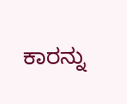ಕಾರನ್ನು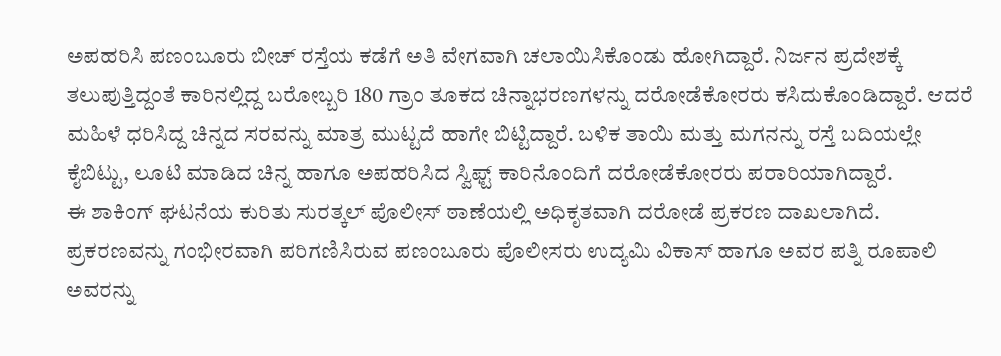ಅಪಹರಿಸಿ ಪಣಂಬೂರು ಬೀಚ್ ರಸ್ತೆಯ ಕಡೆಗೆ ಅತಿ ವೇಗವಾಗಿ ಚಲಾಯಿಸಿಕೊಂಡು ಹೋಗಿದ್ದಾರೆ. ನಿರ್ಜನ ಪ್ರದೇಶಕ್ಕೆ ತಲುಪುತ್ತಿದ್ದಂತೆ ಕಾರಿನಲ್ಲಿದ್ದ ಬರೋಬ್ಬರಿ 180 ಗ್ರಾಂ ತೂಕದ ಚಿನ್ನಾಭರಣಗಳನ್ನು ದರೋಡೆಕೋರರು ಕಸಿದುಕೊಂಡಿದ್ದಾರೆ. ಆದರೆ ಮಹಿಳೆ ಧರಿಸಿದ್ದ ಚಿನ್ನದ ಸರವನ್ನು ಮಾತ್ರ ಮುಟ್ಟದೆ ಹಾಗೇ ಬಿಟ್ಟಿದ್ದಾರೆ. ಬಳಿಕ ತಾಯಿ ಮತ್ತು ಮಗನನ್ನು ರಸ್ತೆ ಬದಿಯಲ್ಲೇ ಕೈಬಿಟ್ಟು, ಲೂಟಿ ಮಾಡಿದ ಚಿನ್ನ ಹಾಗೂ ಅಪಹರಿಸಿದ ಸ್ವಿಫ್ಟ್ ಕಾರಿನೊಂದಿಗೆ ದರೋಡೆಕೋರರು ಪರಾರಿಯಾಗಿದ್ದಾರೆ.
ಈ ಶಾಕಿಂಗ್ ಘಟನೆಯ ಕುರಿತು ಸುರತ್ಕಲ್ ಪೊಲೀಸ್ ಠಾಣೆಯಲ್ಲಿ ಅಧಿಕೃತವಾಗಿ ದರೋಡೆ ಪ್ರಕರಣ ದಾಖಲಾಗಿದೆ. ಪ್ರಕರಣವನ್ನು ಗಂಭೀರವಾಗಿ ಪರಿಗಣಿಸಿರುವ ಪಣಂಬೂರು ಪೊಲೀಸರು ಉದ್ಯಮಿ ವಿಕಾಸ್ ಹಾಗೂ ಅವರ ಪತ್ನಿ ರೂಪಾಲಿ ಅವರನ್ನು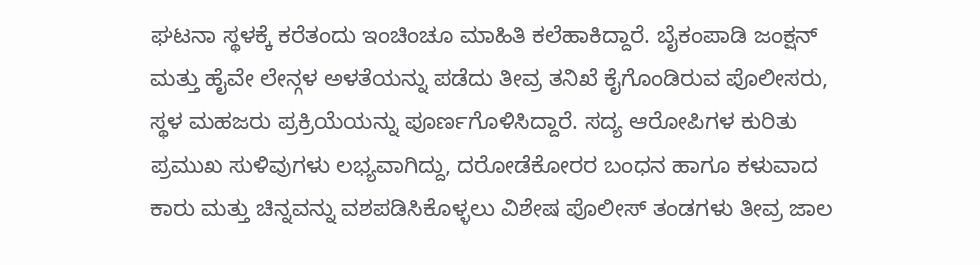ಘಟನಾ ಸ್ಥಳಕ್ಕೆ ಕರೆತಂದು ಇಂಚಿಂಚೂ ಮಾಹಿತಿ ಕಲೆಹಾಕಿದ್ದಾರೆ. ಬೈಕಂಪಾಡಿ ಜಂಕ್ಷನ್ ಮತ್ತು ಹೈವೇ ಲೇನ್ಗಳ ಅಳತೆಯನ್ನು ಪಡೆದು ತೀವ್ರ ತನಿಖೆ ಕೈಗೊಂಡಿರುವ ಪೊಲೀಸರು, ಸ್ಥಳ ಮಹಜರು ಪ್ರಕ್ರಿಯೆಯನ್ನು ಪೂರ್ಣಗೊಳಿಸಿದ್ದಾರೆ. ಸದ್ಯ ಆರೋಪಿಗಳ ಕುರಿತು ಪ್ರಮುಖ ಸುಳಿವುಗಳು ಲಭ್ಯವಾಗಿದ್ದು, ದರೋಡೆಕೋರರ ಬಂಧನ ಹಾಗೂ ಕಳುವಾದ ಕಾರು ಮತ್ತು ಚಿನ್ನವನ್ನು ವಶಪಡಿಸಿಕೊಳ್ಳಲು ವಿಶೇಷ ಪೊಲೀಸ್ ತಂಡಗಳು ತೀವ್ರ ಜಾಲ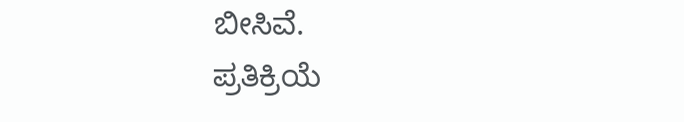ಬೀಸಿವೆ.
ಪ್ರತಿಕ್ರಿಯೆ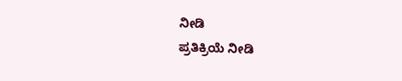ನೀಡಿ
ಪ್ರತಿಕ್ರಿಯೆ ನೀಡಿ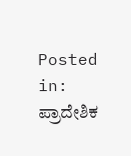Posted in: ಪ್ರಾದೇಶಿಕ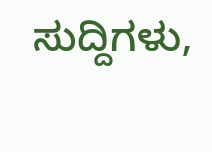ಸುದ್ದಿಗಳು,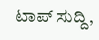ಟಾಪ್ ಸುದ್ದಿ,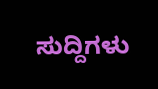ಸುದ್ದಿಗಳು